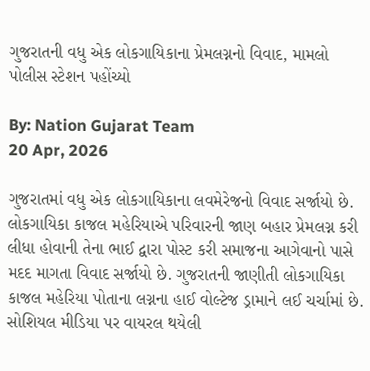ગુજરાતની વધુ એક લોકગાયિકાના પ્રેમલગ્નનો વિવાદ, મામલો પોલીસ સ્ટેશન પહોંચ્યો

By: Nation Gujarat Team
20 Apr, 2026

ગુજરાતમાં વધુ એક લોકગાયિકાના લવમેરેજનો વિવાદ સર્જાયો છે. લોકગાયિકા કાજલ મહેરિયાએ પરિવારની જાણ બહાર પ્રેમલગ્ન કરી લીધા હોવાની તેના ભાઈ દ્વારા પોસ્ટ કરી સમાજના આગેવાનો પાસે મદદ માગતા વિવાદ સર્જાયો છે. ગુજરાતની જાણીતી લોકગાયિકા કાજલ મહેરિયા પોતાના લગ્નના હાઈ વોલ્ટેજ ડ્રામાને લઈ ચર્ચામાં છે. સોશિયલ મીડિયા પર વાયરલ થયેલી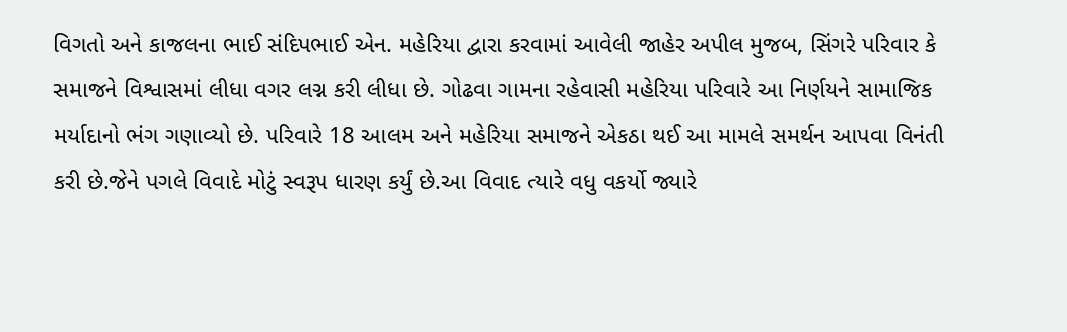વિગતો અને કાજલના ભાઈ સંદિપભાઈ એન. મહેરિયા દ્વારા કરવામાં આવેલી જાહેર અપીલ મુજબ, સિંગરે પરિવાર કે સમાજને વિશ્વાસમાં લીધા વગર લગ્ન કરી લીધા છે. ગોઢવા ગામના રહેવાસી મહેરિયા પરિવારે આ નિર્ણયને સામાજિક મર્યાદાનો ભંગ ગણાવ્યો છે. પરિવારે 18 આલમ અને મહેરિયા સમાજને એકઠા થઈ આ મામલે સમર્થન આપવા વિનંતી કરી છે.જેને પગલે વિવાદે મોટું સ્વરૂપ ધારણ કર્યું છે.આ વિવાદ ત્યારે વધુ વકર્યો જ્યારે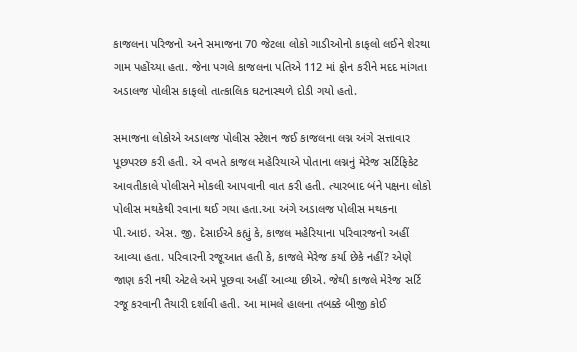કાજલના પરિજનો અને સમાજના 70 જેટલા લોકો ગાડીઓનો કાફલો લઈને શેરથા ગામ પહોંચ્યા હતા. જેના પગલે કાજલના પતિએ 112 માં ફોન કરીને મદદ માંગતા અડાલજ પોલીસ કાફલો તાત્કાલિક ઘટનાસ્થળે દોડી ગયો હતો.

સમાજના લોકોએ અડાલજ પોલીસ સ્ટેશન જઈ કાજલના લગ્ન અંગે સત્તાવાર પૂછપરછ કરી હતી. એ વખતે કાજલ મહેરિયાએ પોતાના લગ્નનું મેરેજ સર્ટિફિકેટ આવતીકાલે પોલીસને મોકલી આપવાની વાત કરી હતી. ત્યારબાદ બંને પક્ષના લોકો પોલીસ મથકેથી રવાના થઈ ગયા હતા.આ અંગે અડાલજ પોલીસ મથકના પી.આઇ. એસ. જી. દેસાઈએ કહ્યું કે, કાજલ મહેરિયાના પરિવારજનો અહીં આવ્યા હતા. પરિવારની રજૂઆત હતી કે, કાજલે મેરેજ કર્યા છેકે નહીં? એણે જાણ કરી નથી એટલે અમે પૂછવા અહીં આવ્યા છીએ. જેથી કાજલે મેરેજ સર્ટિ રજૂ કરવાની તૈયારી દર્શાવી હતી. આ મામલે હાલના તબક્કે બીજી કોઈ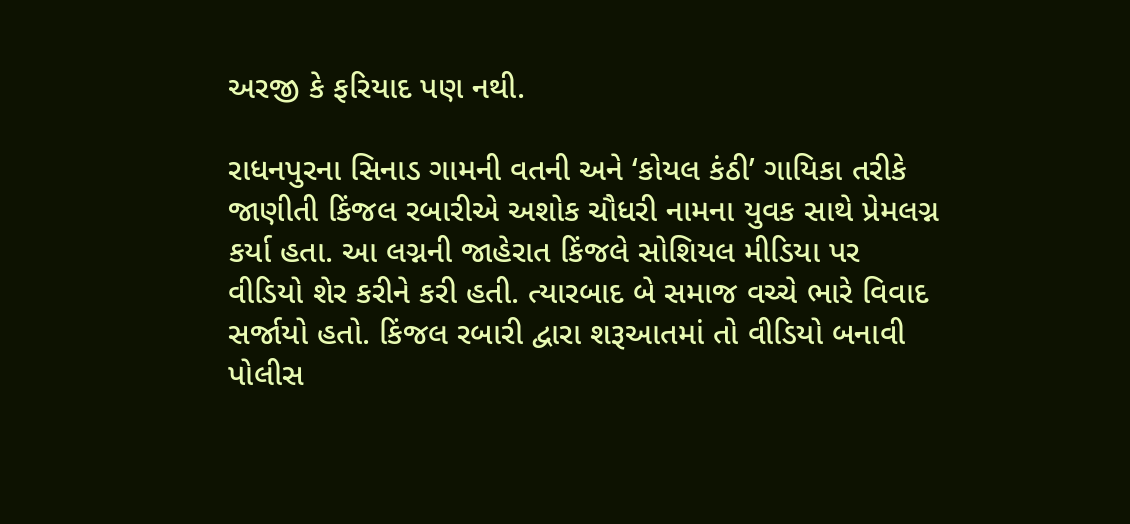અરજી કે ફરિયાદ પણ નથી.

રાધનપુરના સિનાડ ગામની વતની અને ‘કોયલ કંઠી’ ગાયિકા તરીકે જાણીતી કિંજલ રબારીએ અશોક ચૌધરી નામના યુવક સાથે પ્રેમલગ્ન કર્યા હતા. આ લગ્નની જાહેરાત કિંજલે સોશિયલ મીડિયા પર વીડિયો શેર કરીને કરી હતી. ત્યારબાદ બે સમાજ વચ્ચે ભારે વિવાદ સર્જાયો હતો. કિંજલ રબારી દ્વારા શરૂઆતમાં તો વીડિયો બનાવી પોલીસ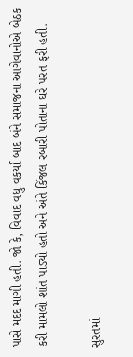પાસે મદદ માગી હતી. જો કે, વિવાદ વધુ વકર્યા બાદ બંને સમાજના આગેવાનોએ બેઠક કરી મામલો શાંત પાડ્યો હતો અને અંતે કિંજલ રબારી પોતાના ઘરે પરત ફરી હતી.

સુરતમાં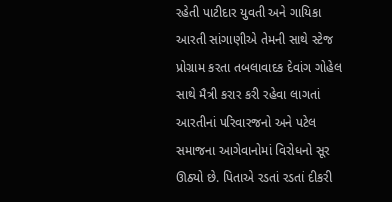રહેતી પાટીદાર યુવતી અને ગાયિકા આરતી સાંગાણીએ તેમની સાથે સ્ટેજ પ્રોગ્રામ કરતા તબલાવાદક દેવાંગ ગોહેલ સાથે મૈત્રી કરાર કરી રહેવા લાગતાં આરતીનાં પરિવારજનો અને પટેલ સમાજના આગેવાનોમાં વિરોધનો સૂર ઊઠ્યો છે. પિતાએ રડતાં રડતાં દીકરી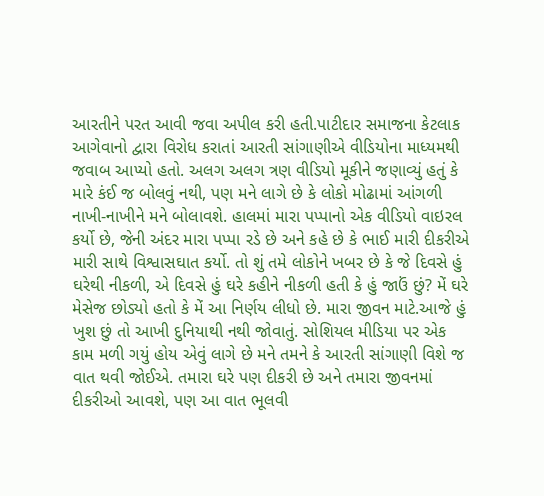આરતીને પરત આવી જવા અપીલ કરી હતી.પાટીદાર સમાજના કેટલાક આગેવાનો દ્વારા વિરોધ કરાતાં આરતી સાંગાણીએ વીડિયોના માધ્યમથી જવાબ આપ્યો હતો. અલગ અલગ ત્રણ વીડિયો મૂકીને જણાવ્યું હતું કે મારે કંઈ જ બોલવું નથી, પણ મને લાગે છે કે લોકો મોઢામાં આંગળી નાખી-નાખીને મને બોલાવશે. હાલમાં મારા પપ્પાનો એક વીડિયો વાઇરલ કર્યો છે, જેની અંદર મારા પપ્પા રડે છે અને કહે છે કે ભાઈ મારી દીકરીએ મારી સાથે વિશ્વાસઘાત કર્યો. તો શું તમે લોકોને ખબર છે કે જે દિવસે હું ઘરેથી નીકળી, એ દિવસે હું ઘરે કહીને નીકળી હતી કે હું જાઉં છું? મેં ઘરે મેસેજ છોડ્યો હતો કે મેં આ નિર્ણય લીધો છે. મારા જીવન માટે.આજે હું ખુશ છું તો આખી દુનિયાથી નથી જોવાતું. સોશિયલ મીડિયા પર એક કામ મળી ગયું હોય એવું લાગે છે મને તમને કે આરતી સાંગાણી વિશે જ વાત થવી જોઈએ. તમારા ઘરે પણ દીકરી છે અને તમારા જીવનમાં દીકરીઓ આવશે, પણ આ વાત ભૂલવી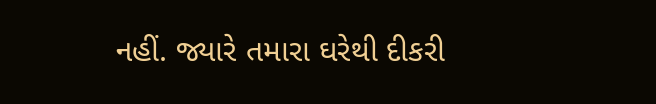નહીં. જ્યારે તમારા ઘરેથી દીકરી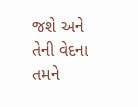જશે અને તેની વેદના તમને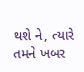થશે ને, ત્યારે તમને ખબર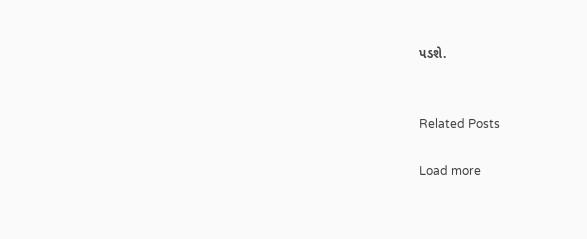પડશે.


Related Posts

Load more